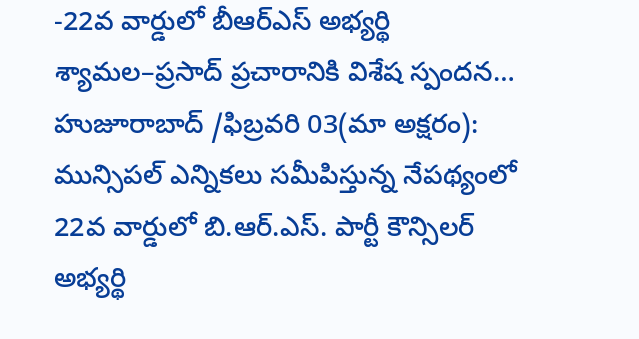-22వ వార్డులో బీఆర్ఎస్ అభ్యర్థి శ్యామల–ప్రసాద్ ప్రచారానికి విశేష స్పందన…
హుజూరాబాద్ /ఫిబ్రవరి 03(మా అక్షరం): మున్సిపల్ ఎన్నికలు సమీపిస్తున్న నేపథ్యంలో 22వ వార్డులో బి.ఆర్.ఎస్. పార్టీ కౌన్సిలర్ అభ్యర్థి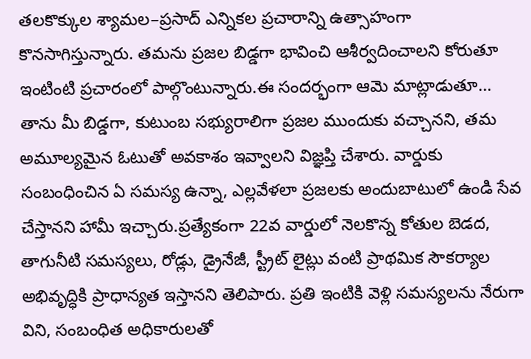తలకొక్కుల శ్యామల–ప్రసాద్ ఎన్నికల ప్రచారాన్ని ఉత్సాహంగా కొనసాగిస్తున్నారు. తమను ప్రజల బిడ్డగా భావించి ఆశీర్వదించాలని కోరుతూ ఇంటింటి ప్రచారంలో పాల్గొంటున్నారు.ఈ సందర్భంగా ఆమె మాట్లాడుతూ… తాను మీ బిడ్డగా, కుటుంబ సభ్యురాలిగా ప్రజల ముందుకు వచ్చానని, తమ అమూల్యమైన ఓటుతో అవకాశం ఇవ్వాలని విజ్ఞప్తి చేశారు. వార్డుకు సంబంధించిన ఏ సమస్య ఉన్నా, ఎల్లవేళలా ప్రజలకు అందుబాటులో ఉండి సేవ చేస్తానని హామీ ఇచ్చారు.ప్రత్యేకంగా 22వ వార్డులో నెలకొన్న కోతుల బెడద, తాగునీటి సమస్యలు, రోడ్లు, డ్రైనేజీ, స్ట్రీట్ లైట్లు వంటి ప్రాథమిక సౌకర్యాల అభివృద్ధికి ప్రాధాన్యత ఇస్తానని తెలిపారు. ప్రతి ఇంటికి వెళ్లి సమస్యలను నేరుగా విని, సంబంధిత అధికారులతో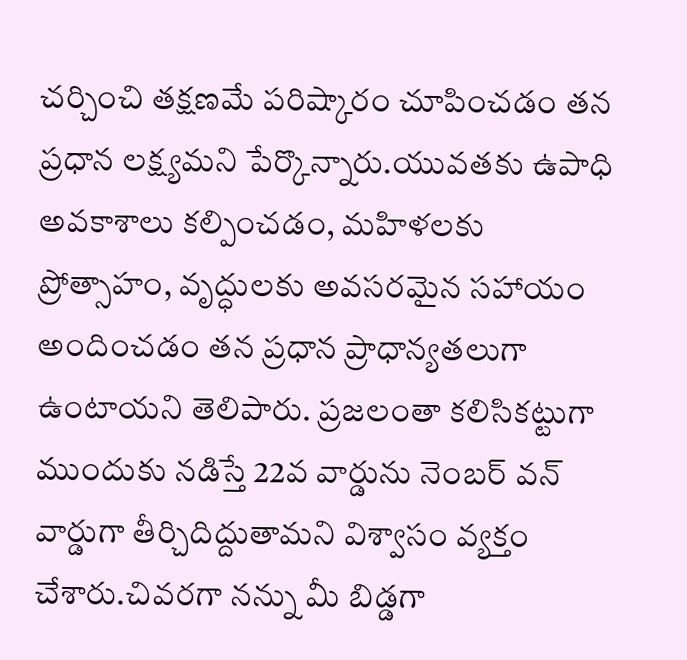చర్చించి తక్షణమే పరిష్కారం చూపించడం తన ప్రధాన లక్ష్యమని పేర్కొన్నారు.యువతకు ఉపాధి అవకాశాలు కల్పించడం, మహిళలకు ప్రోత్సాహం, వృద్ధులకు అవసరమైన సహాయం అందించడం తన ప్రధాన ప్రాధాన్యతలుగా ఉంటాయని తెలిపారు. ప్రజలంతా కలిసికట్టుగా ముందుకు నడిస్తే 22వ వార్డును నెంబర్ వన్ వార్డుగా తీర్చిదిద్దుతామని విశ్వాసం వ్యక్తం చేశారు.చివరగా నన్ను మీ బిడ్డగా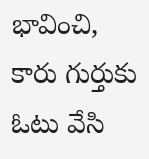భావించి, కారు గుర్తుకు ఓటు వేసి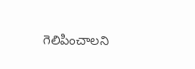గెలిపించాలని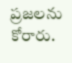ప్రజలను కోరారు.